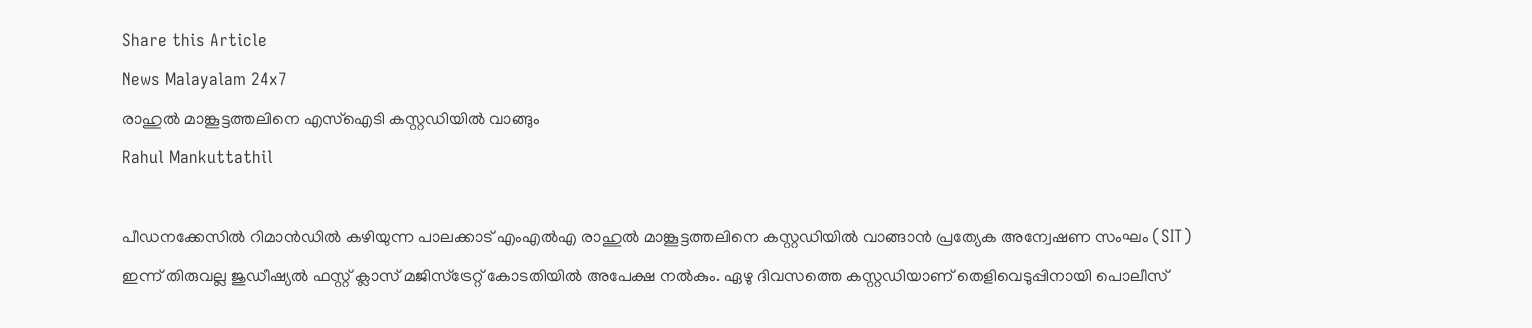Share this Article
News Malayalam 24x7
രാഹുൽ മാങ്കൂട്ടത്തലിനെ എസ്ഐടി കസ്റ്റഡിയില്‍ വാങ്ങും
Rahul Mankuttathil

പീഡനക്കേസിൽ റിമാൻഡിൽ കഴിയുന്ന പാലക്കാട് എംഎൽഎ രാഹുൽ മാങ്കൂട്ടത്തലിനെ കസ്റ്റഡിയിൽ വാങ്ങാൻ പ്രത്യേക അന്വേഷണ സംഘം (SIT) ഇന്ന് തിരുവല്ല ജുഡീഷ്യൽ ഫസ്റ്റ് ക്ലാസ് മജിസ്‌ട്രേറ്റ് കോടതിയിൽ അപേക്ഷ നൽകും. ഏഴു ദിവസത്തെ കസ്റ്റഡിയാണ് തെളിവെടുപ്പിനായി പൊലീസ്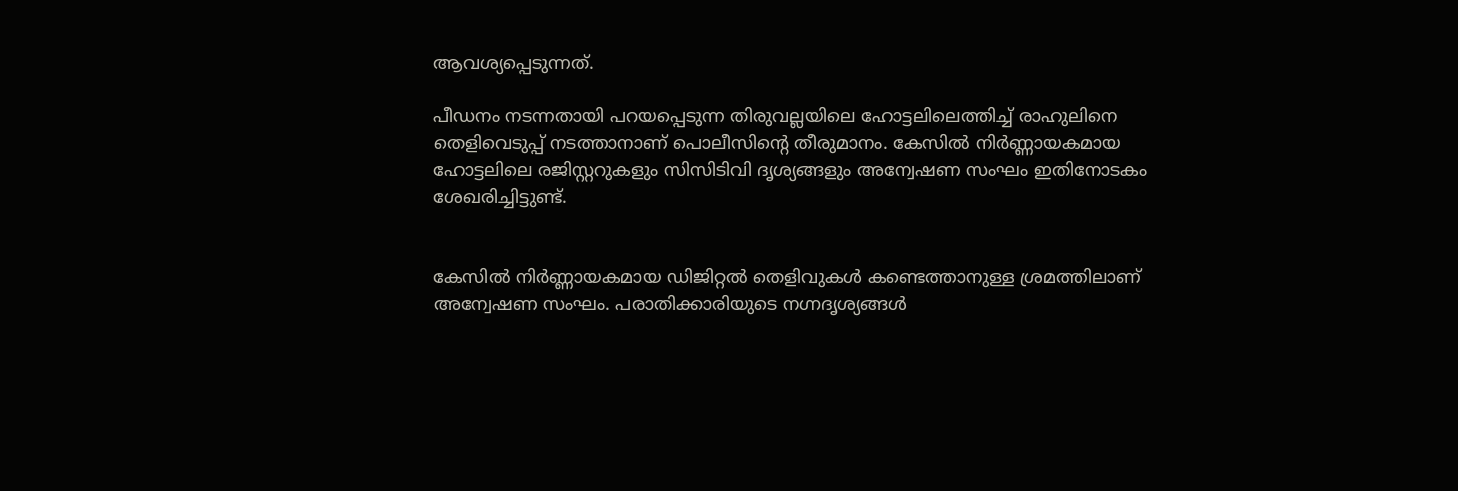ആവശ്യപ്പെടുന്നത്.

പീഡനം നടന്നതായി പറയപ്പെടുന്ന തിരുവല്ലയിലെ ഹോട്ടലിലെത്തിച്ച് രാഹുലിനെ തെളിവെടുപ്പ് നടത്താനാണ് പൊലീസിന്റെ തീരുമാനം. കേസിൽ നിർണ്ണായകമായ ഹോട്ടലിലെ രജിസ്റ്ററുകളും സിസിടിവി ദൃശ്യങ്ങളും അന്വേഷണ സംഘം ഇതിനോടകം ശേഖരിച്ചിട്ടുണ്ട്.


കേസിൽ നിർണ്ണായകമായ ഡിജിറ്റൽ തെളിവുകൾ കണ്ടെത്താനുള്ള ശ്രമത്തിലാണ് അന്വേഷണ സംഘം. പരാതിക്കാരിയുടെ നഗ്നദൃശ്യങ്ങൾ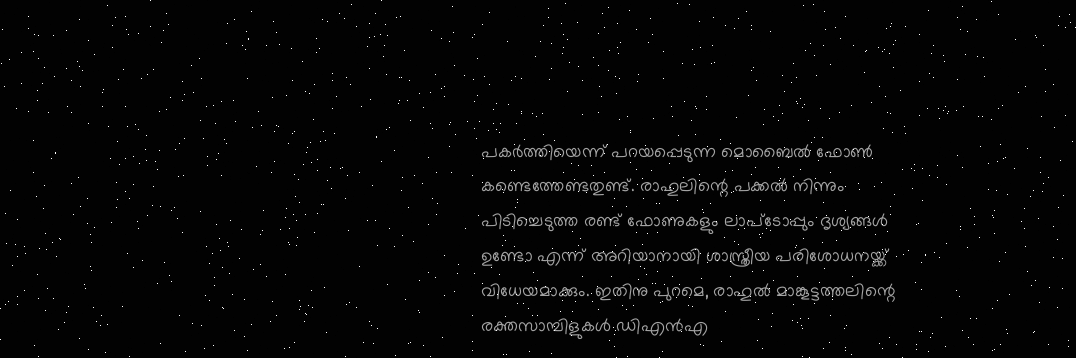പകർത്തിയെന്ന് പറയപ്പെടുന്ന മൊബൈൽ ഫോൺ കണ്ടെത്തേണ്ടതുണ്ട്. രാഹുലിന്റെ പക്കൽ നിന്നും പിടിച്ചെടുത്ത രണ്ട് ഫോണുകളും ലാപ്ടോപ്പും ദൃശ്യങ്ങൾ ഉണ്ടോ എന്ന് അറിയാനായി ശാസ്ത്രീയ പരിശോധനയ്ക്ക് വിധേയമാക്കും. ഇതിനു പുറമെ, രാഹുൽ മാങ്കൂട്ടത്തലിന്റെ രക്തസാമ്പിളുകൾ ഡിഎൻഎ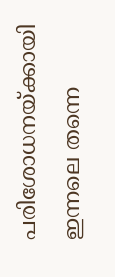പരിശോധനയ്ക്കായി ഇന്നലെ തന്നെ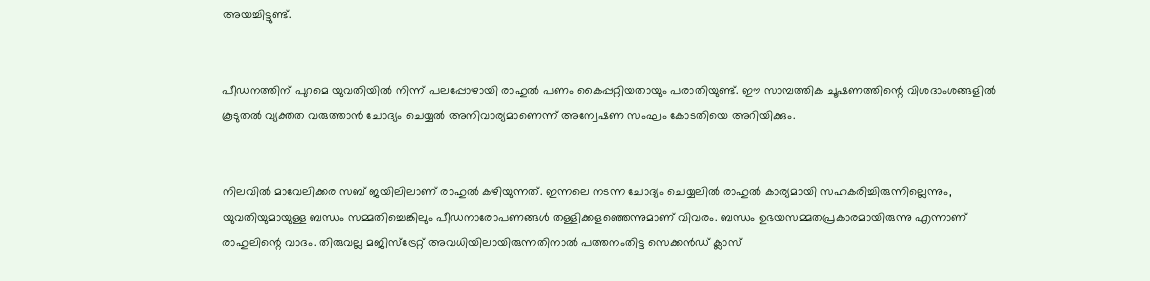അയച്ചിട്ടുണ്ട്.


പീഡനത്തിന് പുറമെ യുവതിയിൽ നിന്ന് പലപ്പോഴായി രാഹുൽ പണം കൈപ്പറ്റിയതായും പരാതിയുണ്ട്. ഈ സാമ്പത്തിക ചൂഷണത്തിന്റെ വിശദാംശങ്ങളിൽ കൂടുതൽ വ്യക്തത വരുത്താൻ ചോദ്യം ചെയ്യൽ അനിവാര്യമാണെന്ന് അന്വേഷണ സംഘം കോടതിയെ അറിയിക്കും.


നിലവിൽ മാവേലിക്കര സബ് ജയിലിലാണ് രാഹുൽ കഴിയുന്നത്. ഇന്നലെ നടന്ന ചോദ്യം ചെയ്യലിൽ രാഹുൽ കാര്യമായി സഹകരിച്ചിരുന്നില്ലെന്നും, യുവതിയുമായുള്ള ബന്ധം സമ്മതിച്ചെങ്കിലും പീഡനാരോപണങ്ങൾ തള്ളിക്കളഞ്ഞെന്നുമാണ് വിവരം. ബന്ധം ഉഭയസമ്മതപ്രകാരമായിരുന്നു എന്നാണ് രാഹുലിന്റെ വാദം. തിരുവല്ല മജിസ്‌ട്രേറ്റ് അവധിയിലായിരുന്നതിനാൽ പത്തനംതിട്ട സെക്കൻഡ് ക്ലാസ്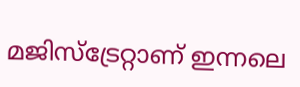മജിസ്‌ട്രേറ്റാണ് ഇന്നലെ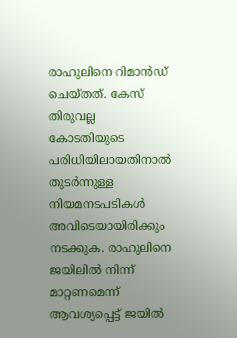രാഹുലിനെ റിമാൻഡ് ചെയ്തത്. കേസ് തിരുവല്ല കോടതിയുടെ പരിധിയിലായതിനാൽ തുടർന്നുള്ള നിയമനടപടികൾ അവിടെയായിരിക്കും നടക്കുക. രാഹുലിനെ ജയിലിൽ നിന്ന് മാറ്റണമെന്ന് ആവശ്യപ്പെട്ട് ജയിൽ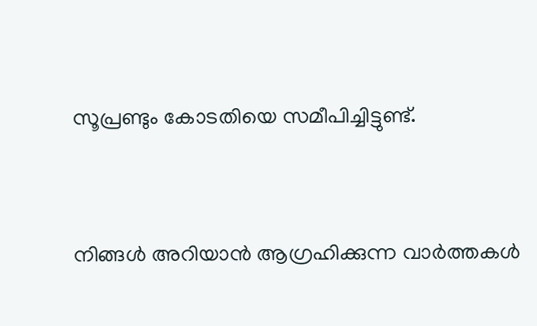സൂപ്രണ്ടും കോടതിയെ സമീപിച്ചിട്ടുണ്ട്.


നിങ്ങൾ അറിയാൻ ആഗ്രഹിക്കുന്ന വാർത്തകൾ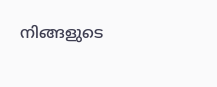നിങ്ങളുടെ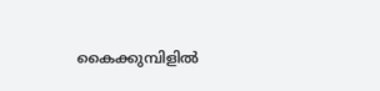കൈക്കുമ്പിളിൽ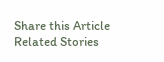Share this Article
Related Stories